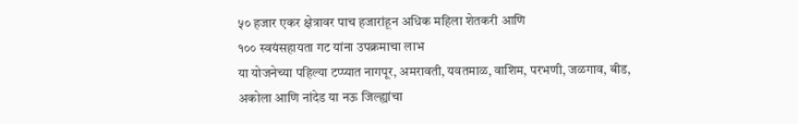५० हजार एकर क्षेत्रावर पाच हजारांहून अधिक महिला शेतकरी आणि
१०० स्वयंसहायता गट यांना उपक्रमाचा लाभ
या योजनेच्या पहिल्या टप्प्यात नागपूर, अमरावती, यवतमाळ, वाशिम, परभणी, जळगाव, बीड, अकोला आणि नांदेड या नऊ जिल्ह्यांचा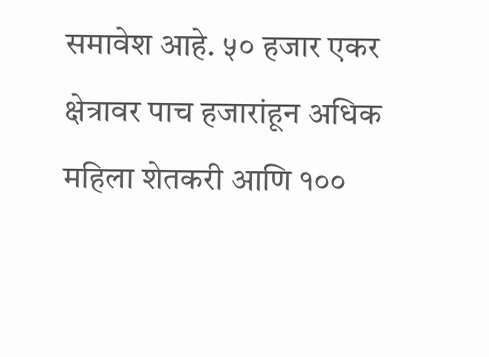समावेश आहे. ५० हजार एकर क्षेत्रावर पाच हजारांहून अधिक महिला शेतकरी आणि १००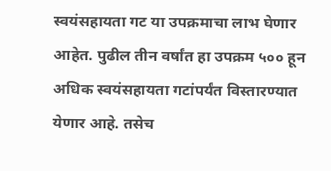स्वयंसहायता गट या उपक्रमाचा लाभ घेणार आहेत. पुढील तीन वर्षांत हा उपक्रम ५०० हून अधिक स्वयंसहायता गटांपर्यंत विस्तारण्यात येणार आहे. तसेच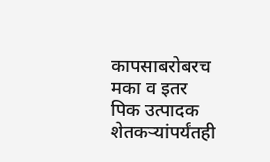कापसाबरोबरच मका व इतर पिक उत्पादक शेतकऱ्यांपर्यंतही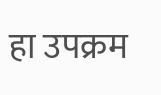हा उपक्रम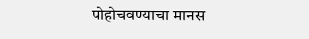पोहोचवण्याचा मानस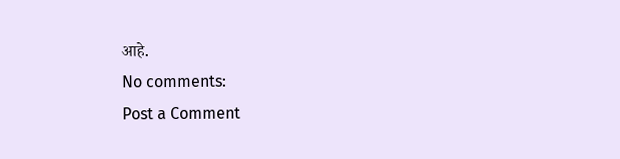आहे.
No comments:
Post a Comment